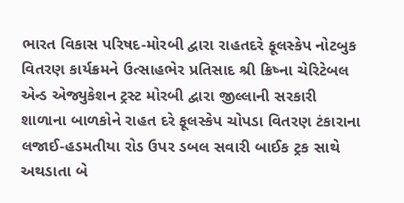ભારત વિકાસ પરિષદ-મોરબી દ્વારા રાહતદરે ફૂલસ્કેપ નોટબુક વિતરણ કાર્યક્રમને ઉત્સાહભેર પ્રતિસાદ શ્રી ક્રિષ્ના ચેરિટેબલ એન્ડ એજ્યુકેશન ટ્રસ્ટ મોરબી દ્વારા જીલ્લાની સરકારી શાળાના બાળકોને રાહત દરે ફૂલસ્કેપ ચોપડા વિતરણ ટંકારાના લજાઈ-હડમતીયા રોડ ઉપર ડબલ સવારી બાઈક ટ્રક સાથે અથડાતા બે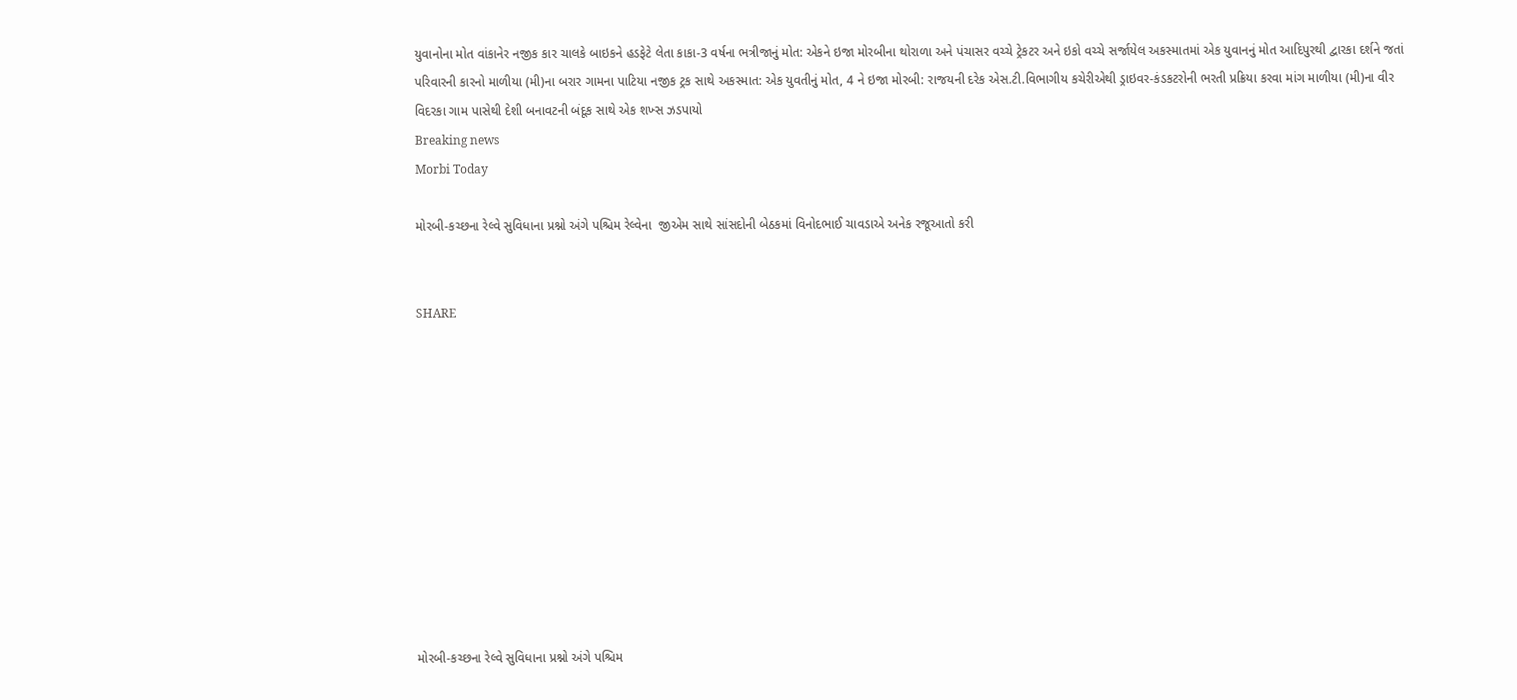યુવાનોના મોત વાંકાનેર નજીક કાર ચાલકે બાઇકને હડફેટે લેતા કાકા-3 વર્ષના ભત્રીજાનું મોત: એકને ઇજા મોરબીના થોરાળા અને પંચાસર વચ્ચે ટ્રેકટર અને ઇકો વચ્ચે સર્જાયેલ અકસ્માતમાં એક યુવાનનું મોત આદિપુરથી દ્વારકા દર્શને જતાં પરિવારની કારનો માળીયા (મી)ના બરાર ગામના પાટિયા નજીક ટ્રક સાથે અકસ્માત: એક યુવતીનું મોત, 4 ને ઇજા મોરબી: રાજયની દરેક એસ.ટી.વિભાગીય કચેરીએથી ડ્રાઇવર-કંડકટરોની ભરતી પ્રક્રિયા કરવા માંગ માળીયા (મી)ના વીર વિદરકા ગામ પાસેથી દેશી બનાવટની બંદૂક સાથે એક શખ્સ ઝડપાયો
Breaking news
Morbi Today

મોરબી-કચ્છના રેલ્વે સુવિધાના પ્રશ્નો અંગે પશ્ચિમ રેલ્વેના  જીએમ સાથે સાંસદોની બેઠકમાં વિનોદભાઈ ચાવડાએ અનેક રજૂઆતો કરી


SHARE











મોરબી-કચ્છના રેલ્વે સુવિધાના પ્રશ્નો અંગે પશ્ચિમ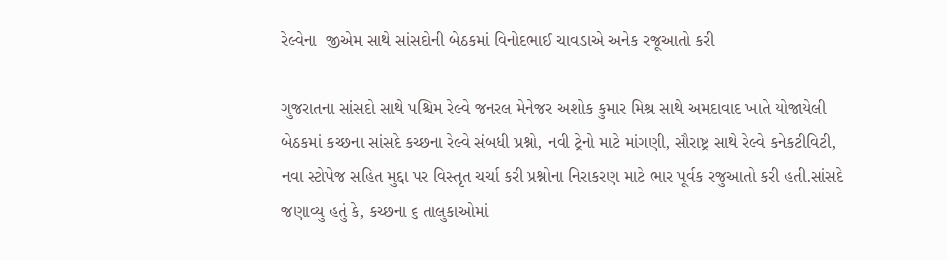રેલ્વેના  જીએમ સાથે સાંસદોની બેઠકમાં વિનોદભાઈ ચાવડાએ અનેક રજૂઆતો કરી

ગુજરાતના સાંસદો સાથે પશ્ચિમ રેલ્વે જનરલ મેનેજર અશોક કુમાર મિશ્ર સાથે અમદાવાદ ખાતે યોજાયેલી બેઠકમાં કચ્છના સાંસદે કચ્છના રેલ્વે સંબધી પ્રશ્નો, નવી ટ્રેનો માટે માંગણી, સૌરાષ્ટ્ર સાથે રેલ્વે કનેકટીવિટી,
નવા સ્ટોપેજ સહિત મુદ્દા પર વિસ્તૃત ચર્ચા કરી પ્રશ્નોના નિરાકરણ માટે ભાર પૂર્વક રજુઆતો કરી હતી.સાંસદે જણાવ્યુ હતું કે, કચ્છના ૬ તાલુકાઓમાં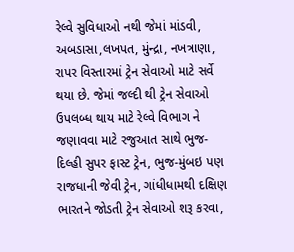રેલ્વે સુવિધાઓ નથી જેમાં માંડવી, અબડાસા,લખપત, મુંન્દ્રા, નખત્રાણા, રાપર વિસ્તારમાં ટ્રેન સેવાઓ માટે સર્વે થયા છે. જેમાં જલ્દી થી ટ્રેન સેવાઓ ઉપલબ્ધ થાય માટે રેલ્વે વિભાગ ને જણાવવા માટે રજુઆત સાથે ભુજ-દિલ્હી સુપર ફાસ્ટ ટ્રેન, ભુજ-મુંબઇ પણ રાજધાની જેવી ટ્રેન, ગાંધીધામથી દક્ષિણ ભારતને જોડતી ટ્રેન સેવાઓ શરૂ કરવા,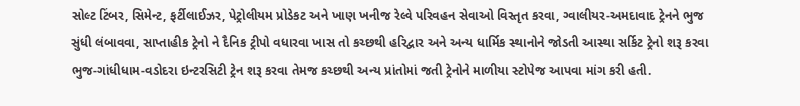સોલ્ટ ટિંબર, સિમેન્ટ, ફર્ટીલાઈઝર, પેટ્રોલીયમ પ્રોડેકટ અને ખાણ ખનીજ રેલ્વે પરિવહન સેવાઓ વિસ્તૃત કરવા, ગ્વાલીયર-અમદાવાદ ટ્રેનને ભુજ સુંધી લંબાવવા, સાપ્તાહીક ટ્રેનો ને દૈનિક ટ્રીપો વધારવા ખાસ તો કચ્છથી હરિદ્વાર અને અન્ય ધાર્મિક સ્થાનોને જોડતી આસ્થા સર્કિટ ટ્રેનો શરૂ કરવા ભુજ-ગાંધીધામ-વડોદરા ઇન્ટરસિટી ટ્રેન શરૂ કરવા તેમજ કચ્છથી અન્ય પ્રાંતોમાં જતી ટ્રેનોને માળીયા સ્ટોપેજ આપવા માંગ કરી હતી.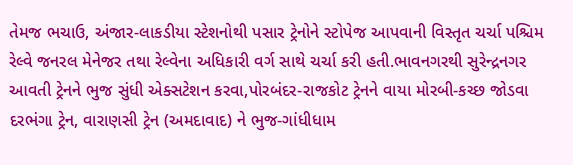તેમજ ભચાઉ, અંજાર-લાકડીયા સ્ટેશનોથી પસાર ટ્રેનોને સ્ટોપેજ આપવાની વિસ્તૃત ચર્ચા પશ્ચિમ રેલ્વે જનરલ મેનેજર તથા રેલ્વેના અધિકારી વર્ગ સાથે ચર્ચા કરી હતી.ભાવનગરથી સુરેન્દ્રનગર આવતી ટ્રેનને ભુજ સુંધી એક્સટેશન કરવા,પોરબંદર-રાજકોટ ટ્રેનને વાયા મોરબી-કચ્છ જોડવા દરભંગા ટ્રેન, વારાણસી ટ્રેન (અમદાવાદ) ને ભુજ-ગાંધીધામ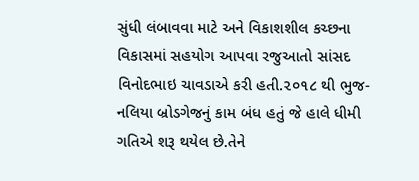સુંધી લંબાવવા માટે અને વિકાશશીલ કચ્છના વિકાસમાં સહયોગ આપવા રજુઆતો સાંસદ વિનોદભાઇ ચાવડાએ કરી હતી.૨૦૧૮ થી ભુજ-નલિયા બ્રોડગેજનું કામ બંધ હતું જે હાલે ધીમી ગતિએ શરૂ થયેલ છે.તેને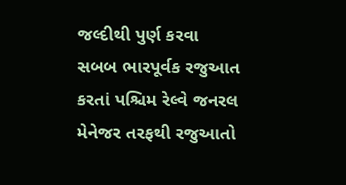જલ્દીથી પુર્ણ કરવા સબબ ભારપૂર્વક રજુઆત કરતાં પશ્ચિમ રેલ્વે જનરલ મેનેજર તરફથી રજુઆતો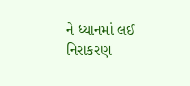ને ધ્યાનમાં લઈ નિરાકરણ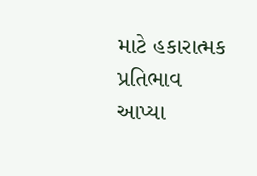માટે હકારાત્મક પ્રતિભાવ આપ્યા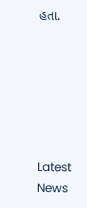હતા.






Latest News